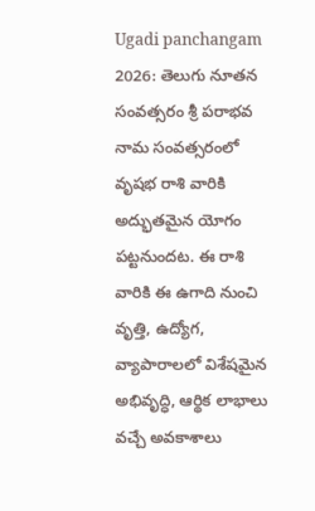Ugadi panchangam 2026: తెలుగు నూతన సంవత్సరం శ్రీ పరాభవ నామ సంవత్సరంలో వృషభ రాశి వారికి అద్భుతమైన యోగం పట్టనుందట. ఈ రాశి వారికి ఈ ఉగాది నుంచి వృత్తి, ఉద్యోగ, వ్యాపారాలలో విశేషమైన అభివృద్ధి, ఆర్థిక లాభాలు వచ్చే అవకాశాలు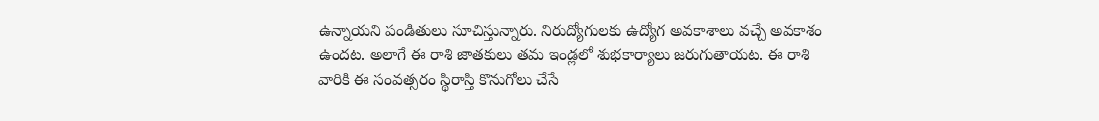ఉన్నాయని పండితులు సూచిస్తున్నారు. నిరుద్యోగులకు ఉద్యోగ అవకాశాలు వచ్చే అవకాశం ఉందట. అలాగే ఈ రాశి జాతకులు తమ ఇండ్లలో శుభకార్యాలు జరుగుతాయట. ఈ రాశి వారికి ఈ సంవత్సరం స్థిరాస్తి కొనుగోలు చేసే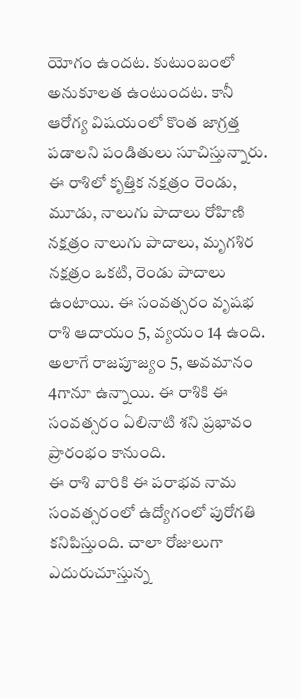యోగం ఉందట. కుటుంబంలో అనుకూలత ఉంటుందట. కానీ ఆరోగ్య విషయంలో కొంత జాగ్రత్త పడాలని పండితులు సూచిస్తున్నారు. ఈ రాశిలో కృత్తిక నక్షత్రం రెండు, మూడు, నాలుగు పాదాలు రోహిణి నక్షత్రం నాలుగు పాదాలు, మృగశిర నక్షత్రం ఒకటి, రెండు పాదాలు ఉంటాయి. ఈ సంవత్సరం వృషభ రాశి ఆదాయం 5, వ్యయం 14 ఉంది. అలాగే రాజపూజ్యం 5, అవమానం 4గానూ ఉన్నాయి. ఈ రాశికి ఈ సంవత్సరం ఏలినాటి శని ప్రభావం ప్రారంభం కానుంది.
ఈ రాశి వారికి ఈ పరాభవ నామ సంవత్సరంలో ఉద్యోగంలో పురోగతి కనిపిస్తుంది. చాలా రోజులుగా ఎదురుచూస్తున్న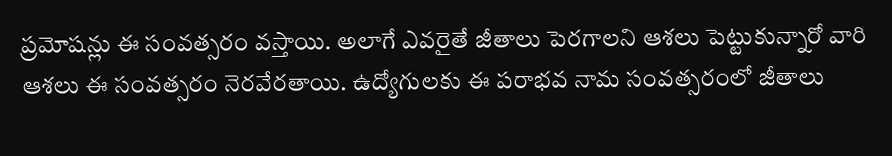ప్రమోషన్లు ఈ సంవత్సరం వస్తాయి. అలాగే ఎవరైతే జీతాలు పెరగాలని ఆశలు పెట్టుకున్నారో వారి ఆశలు ఈ సంవత్సరం నెరవేరతాయి. ఉద్యోగులకు ఈ పరాభవ నామ సంవత్సరంలో జీతాలు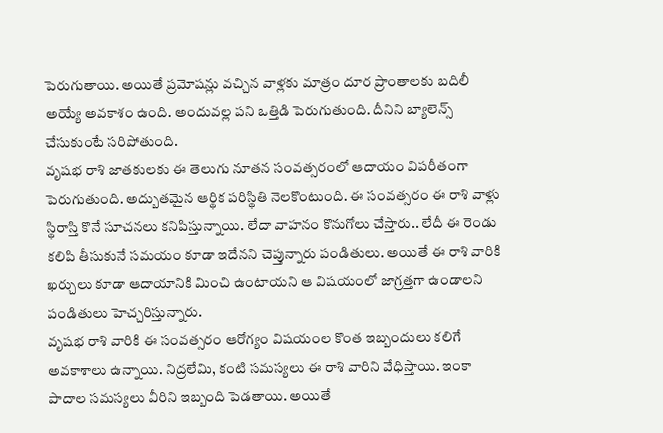పెరుగుతాయి. అయితే ప్రమోషన్లు వచ్చిన వాళ్లకు మాత్రం దూర ప్రాంతాలకు బదిలీ అయ్యే అవకాశం ఉంది. అందువల్ల పని ఒత్తిడి పెరుగుతుంది. దీనిని బ్యాలెన్స్ చేసుకుంటే సరిపోతుంది.
వృషభ రాశి జాతకులకు ఈ తెలుగు నూతన సంవత్సరంలో ఆదాయం విపరీతంగా పెరుగుతుంది. అద్బుతమైన ఆర్థిక పరిస్థితి నెలకొంటుంది. ఈ సంవత్సరం ఈ రాశి వాళ్లు స్థిరాస్తి కొనే సూచనలు కనిపిస్తున్నాయి. లేదా వాహనం కొనుగోలు చేస్తారు.. లేదీ ఈ రెండు కలిపి తీసుకునే సమయం కూడా ఇదేనని చెప్తున్నారు పండితులు. అయితే ఈ రాశి వారికి ఖర్చులు కూడా ఆదాయానికి మించి ఉంటాయని ఆ విషయంలో జాగ్రత్తగా ఉండాలని పండితులు హెచ్చరిస్తున్నారు.
వృషభ రాశి వారికి ఈ సంవత్సరం ఆరోగ్యం విషయంల కొంత ఇబ్బందులు కలిగే అవకాశాలు ఉన్నాయి. నిద్రలేమి, కంటి సమస్యలు ఈ రాశి వారిని వేధిస్తాయి. ఇంకా పాదాల సమస్యలు వీరిని ఇబ్బంది పెడతాయి. అయితే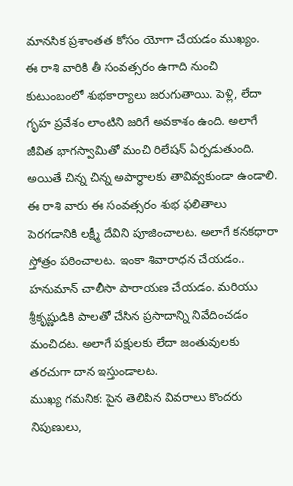మానసిక ప్రశాంతత కోసం యోగా చేయడం ముఖ్యం.
ఈ రాశి వారికి తీ సంవత్సరం ఉగాది నుంచి కుటుంబంలో శుభకార్యాలు జరుగుతాయి. పెళ్లి, లేదా గృహ ప్రవేశం లాంటిని జరిగే అవకాశం ఉంది. అలాగే జీవిత భాగస్వామితో మంచి రిలేషన్ ఏర్పడుతుంది. అయితే చిన్న చిన్న అపార్థాలకు తావివ్వకుండా ఉండాలి.
ఈ రాశి వారు ఈ సంవత్సరం శుభ ఫలితాలు పెరగడానికి లక్ష్మీ దేవిని పూజించాలట. అలాగే కనకధారా స్తోత్రం పఠించాలట. ఇంకా శివారాధన చేయడం.. హనుమాన్ చాలీసా పారాయణ చేయడం. మరియు శ్రీకృష్ణుడికి పాలతో చేసిన ప్రసాదాన్ని నివేదించడం మంచిదట. అలాగే పక్షులకు లేదా జంతువులకు తరచుగా దాన ఇస్తుండాలట.
ముఖ్య గమనిక: పైన తెలిపిన వివరాలు కొందరు నిపుణులు,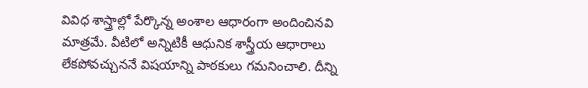వివిధ శాస్త్రాల్లో పేర్కొన్న అంశాల ఆధారంగా అందించినవి మాత్రమే. వీటిలో అన్నిటికీ ఆధునిక శాస్త్రీయ ఆధారాలు లేకపోవచ్చుననే విషయాన్ని పాఠకులు గమనించాలి. దీన్ని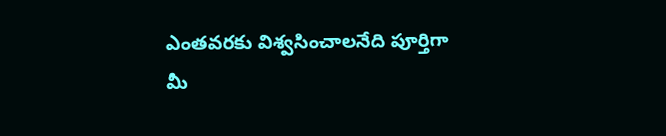ఎంతవరకు విశ్వసించాలనేది పూర్తిగా మీ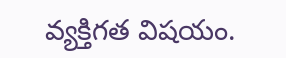వ్యక్తిగత విషయం.